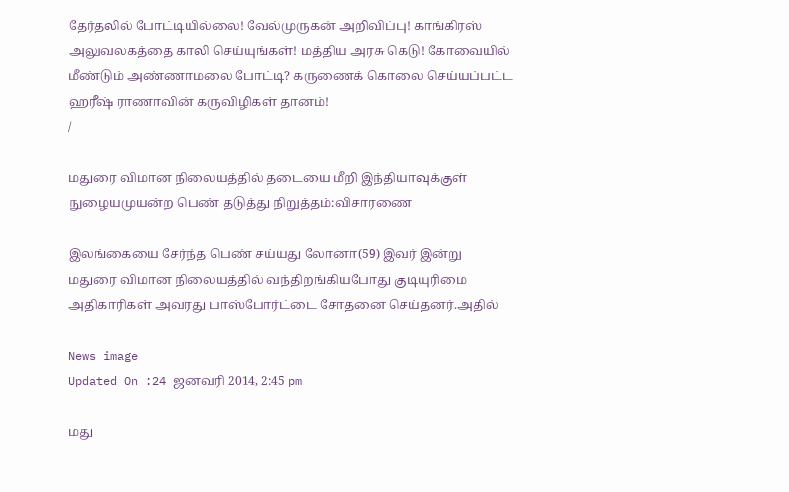தேர்தலில் போட்டியில்லை! வேல்முருகன் அறிவிப்பு! காங்கிரஸ் அலுவலகத்தை காலி செய்யுங்கள்! மத்திய அரசு கெடு! கோவையில் மீண்டும் அண்ணாமலை போட்டி? கருணைக் கொலை செய்யப்பட்ட ஹரீஷ் ராணாவின் கருவிழிகள் தானம்!
/

மதுரை விமான நிலையத்தில் தடையை மீறி இந்தியாவுக்குள் நுழையமுயன்ற பெண் தடுத்து நிறுத்தம்:விசாரணை

இலங்கையை சேர்ந்த பெண் சய்யது லோனா(59) இவர் இன்று மதுரை விமான நிலையத்தில் வந்திறங்கியபோது குடியுரிமை அதிகாரிகள் அவரது பாஸ்போர்ட்டை சோதனை செய்தனர்.அதில்

News image
Updated On :24 ஜனவரி 2014, 2:45 pm

மது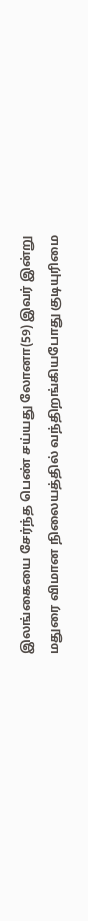இலங்கையை சேர்ந்த பெண் சய்யது லோனா(59) இவர் இன்று மதுரை விமான நிலையத்தில் வந்திறங்கியபோது குடியுரிமை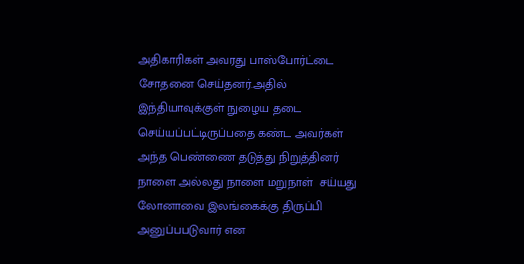அதிகாரிகள் அவரது பாஸ்போர்ட்டை சோதனை செய்தனர்.அதில் இந்தியாவுக்குள் நுழைய தடை செய்யப்பட்டிருப்பதை கண்ட அவர்கள் அந்த பெண்ணை தடுத்து நிறுத்தினர் நாளை அல்லது நாளை மறுநாள்  சய்யது லோனாவை இலங்கைக்கு திருப்பி அனுப்பபடுவார் என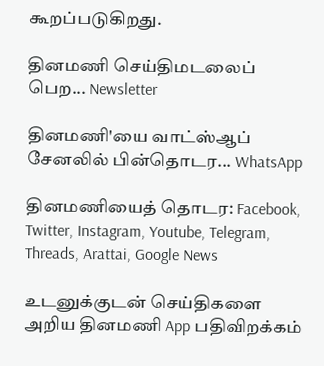கூறப்படுகிறது.

தினமணி செய்திமடலைப் பெற... Newsletter

தினமணி'யை வாட்ஸ்ஆப் சேனலில் பின்தொடர... WhatsApp

தினமணியைத் தொடர: Facebook, Twitter, Instagram, Youtube, Telegram, Threads, Arattai, Google News

உடனுக்குடன் செய்திகளை அறிய தினமணி App பதிவிறக்கம்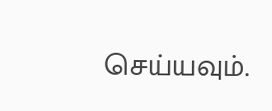செய்யவும்.